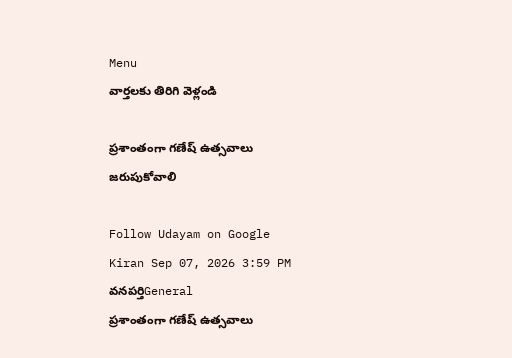Menu
వార్తలకు తిరిగి వెళ్లండి

ప్రశాంతంగా గణేష్ ఉత్సవాలు జరుపుకోవాలి

Follow Udayam on Google
Kiran Sep 07, 2026 3:59 PM వనపర్తిGeneral
ప్రశాంతంగా గణేష్ ఉత్సవాలు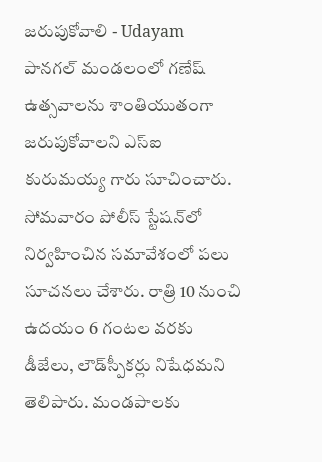జరుపుకోవాలి - Udayam
పానగల్ మండలంలో గణేష్ ఉత్సవాలను శాంతియుతంగా జరుపుకోవాలని ఎస్ఐ కురుమయ్య గారు సూచించారు. సోమవారం పోలీస్ స్టేషన్‌లో నిర్వహించిన సమావేశంలో పలు సూచనలు చేశారు. రాత్రి 10 నుంచి ఉదయం 6 గంటల వరకు డీజేలు, లౌడ్‌స్పీకర్లు నిషేధమని తెలిపారు. మండపాలకు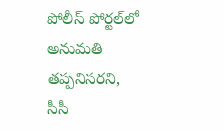పోలీస్ పోర్టల్‌లో అనుమతి తప్పనిసరని, సీసీ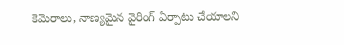కెమెరాలు, నాణ్యమైన వైరింగ్ ఏర్పాటు చేయాలని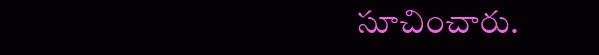సూచించారు.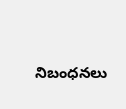నిబంధనలు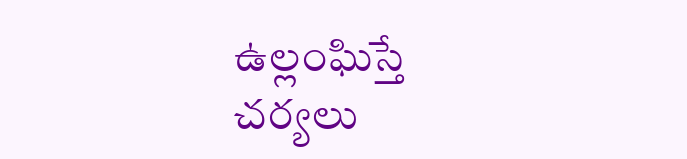ఉల్లంఘిస్తే చర్యలు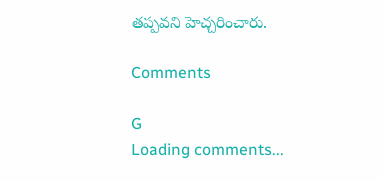తప్పవని హెచ్చరించారు.

Comments

G
Loading comments...